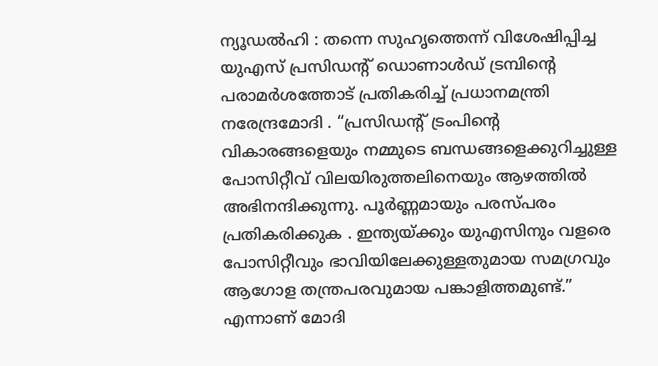ന്യൂഡൽഹി : തന്നെ സുഹൃത്തെന്ന് വിശേഷിപ്പിച്ച യുഎസ് പ്രസിഡന്റ് ഡൊണാൾഡ് ട്രമ്പിന്റെ പരാമർശത്തോട് പ്രതികരിച്ച് പ്രധാനമന്ത്രി നരേന്ദ്രമോദി . “പ്രസിഡന്റ് ട്രംപിന്റെ വികാരങ്ങളെയും നമ്മുടെ ബന്ധങ്ങളെക്കുറിച്ചുള്ള പോസിറ്റീവ് വിലയിരുത്തലിനെയും ആഴത്തിൽ അഭിനന്ദിക്കുന്നു. പൂർണ്ണമായും പരസ്പരം പ്രതികരിക്കുക . ഇന്ത്യയ്ക്കും യുഎസിനും വളരെ പോസിറ്റീവും ഭാവിയിലേക്കുള്ളതുമായ സമഗ്രവും ആഗോള തന്ത്രപരവുമായ പങ്കാളിത്തമുണ്ട്.” എന്നാണ് മോദി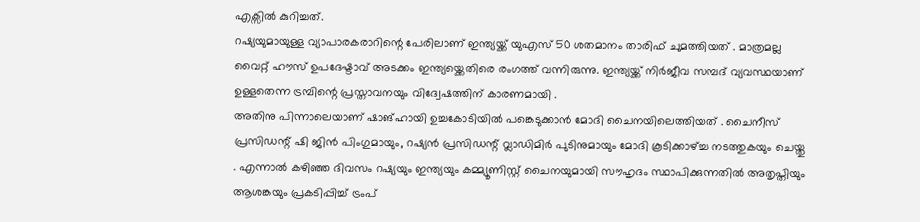എക്സിൽ കുറിച്ചത്.
റഷ്യയുമായുള്ള വ്യാപാരകരാറിന്റെ പേരിലാണ് ഇന്ത്യയ്ക്ക് യുഎസ് 50 ശതമാനം താരിഫ് ചുമത്തിയത് . മാത്രമല്ല വൈറ്റ് ഹൗസ് ഉപദേഷ്ടാവ് അടക്കം ഇന്ത്യയ്ക്കെതിരെ രംഗത്ത് വന്നിരുന്നു. ഇന്ത്യയ്ക്ക് നിർജീവ സമ്പദ് വ്യവസ്ഥയാണ് ഉള്ളതെന്ന ട്രമ്പിന്റെ പ്രസ്താവനയും വിദ്വേഷത്തിന് കാരണമായി .
അതിനു പിന്നാലെയാണ് ഷാങ്ഹായി ഉച്ചകോടിയിൽ പങ്കെടുക്കാൻ മോദി ചൈനയിലെത്തിയത് . ചൈനീസ് പ്രസിഡന്റ് ഷി ജിൻ പിംഗുമായും, റഷ്യൻ പ്രസിഡന്റ് വ്ലാഡിമിർ പുടിനുമായും മോദി കൂടിക്കാഴ്ച്ച നടത്തുകയും ചെയ്തു . എന്നാൽ കഴിഞ്ഞ ദിവസം റഷ്യയും ഇന്ത്യയും കമ്മ്യൂണിസ്റ്റ് ചൈനയുമായി സൗഹൃദം സ്ഥാപിക്കുന്നതിൽ അതൃപ്തിയും ആശങ്കയും പ്രകടിപ്പിച്ച് ട്രംപ്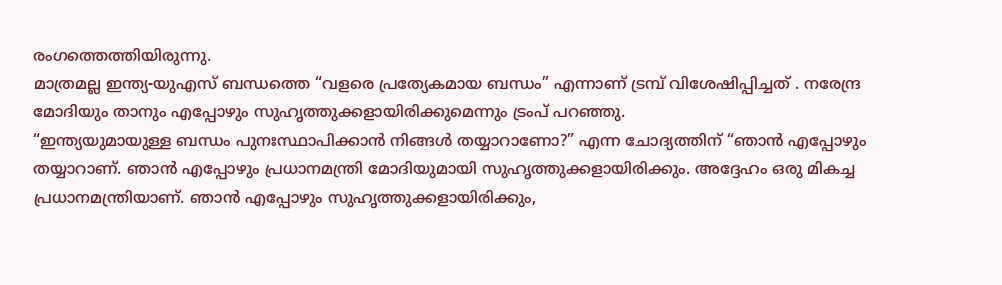രംഗത്തെത്തിയിരുന്നു.
മാത്രമല്ല ഇന്ത്യ-യുഎസ് ബന്ധത്തെ “വളരെ പ്രത്യേകമായ ബന്ധം” എന്നാണ് ട്രമ്പ് വിശേഷിപ്പിച്ചത് . നരേന്ദ്ര മോദിയും താനും എപ്പോഴും സുഹൃത്തുക്കളായിരിക്കുമെന്നും ട്രംപ് പറഞ്ഞു.
“ഇന്ത്യയുമായുള്ള ബന്ധം പുനഃസ്ഥാപിക്കാൻ നിങ്ങൾ തയ്യാറാണോ?” എന്ന ചോദ്യത്തിന് “ഞാൻ എപ്പോഴും തയ്യാറാണ്. ഞാൻ എപ്പോഴും പ്രധാനമന്ത്രി മോദിയുമായി സുഹൃത്തുക്കളായിരിക്കും. അദ്ദേഹം ഒരു മികച്ച പ്രധാനമന്ത്രിയാണ്. ഞാൻ എപ്പോഴും സുഹൃത്തുക്കളായിരിക്കും,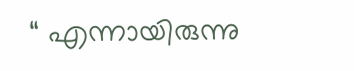“ എന്നായിരുന്നു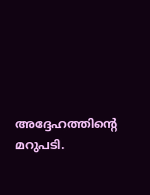അദ്ദേഹത്തിന്റെ മറുപടി.